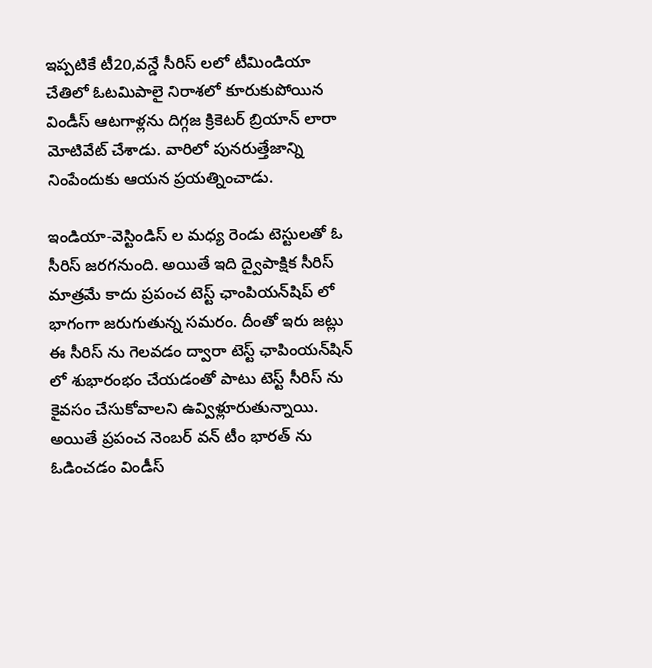ఇప్పటికే టీ20,వన్డే సీరిస్ లలో టీమిండియా చేతిలో ఓటమిపాలై నిరాశలో కూరుకుపోయిన విండీస్ ఆటగాళ్లను దిగ్గజ క్రికెటర్ బ్రియాన్ లారా మోటివేట్ చేశాడు. వారిలో పునరుత్తేజాన్ని నింపేందుకు ఆయన ప్రయత్నించాడు.

ఇండియా-వెస్టిండిస్ ల మధ్య రెండు టెస్టులతో ఓ సీరిస్ జరగనుంది. అయితే ఇది ద్వైపాక్షిక సీరిస్ మాత్రమే కాదు ప్రపంచ టెస్ట్ ఛాంపియన్‌షిప్ లో భాగంగా జరుగుతున్న సమరం. దీంతో ఇరు జట్లు ఈ సీరిస్ ను గెలవడం ద్వారా టెస్ట్ ఛాపింయన్‌షిన్ లో శుభారంభం చేయడంతో పాటు టెస్ట్ సీరిస్ ను కైవసం చేసుకోవాలని ఉవ్విళ్లూరుతున్నాయి. అయితే ప్రపంచ నెంబర్ వన్ టీం భారత్ ను ఓడించడం విండీస్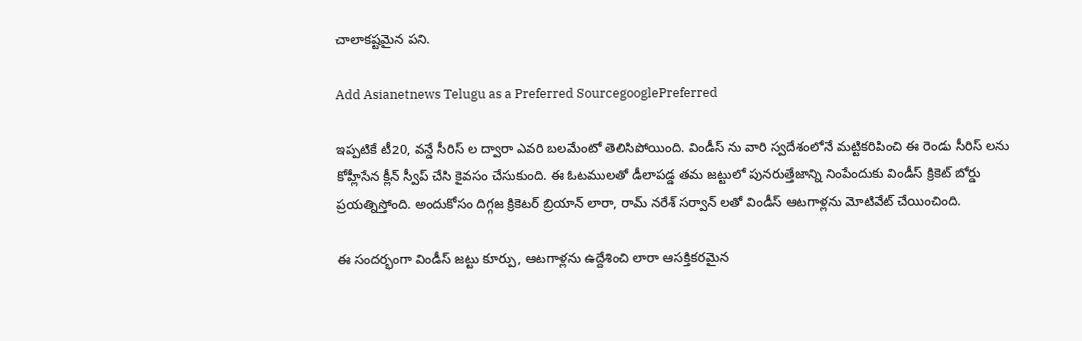చాలాకష్టమైన పని.

Add Asianetnews Telugu as a Preferred SourcegooglePreferred

ఇప్పటికే టీ20, వన్డే సీరిస్ ల ద్వారా ఎవరి బలమేంటో తెలిసిపోయింది. విండీస్ ను వారి స్వదేశంలోనే మట్టికరిపించి ఈ రెండు సీరిస్ లను కోహ్లీసేన క్లీన్ స్వీప్ చేసి కైవసం చేసుకుంది. ఈ ఓటములతో డీలాపడ్డ తమ జట్టులో పునరుత్తేజాన్ని నింపేందుకు విండీస్ క్రికెట్ బోర్డు ప్రయత్నిస్తోంది. అందుకోసం దిగ్గజ క్రికెటర్ బ్రియాన్ లారా, రామ్ నరేశ్ సర్వాన్ లతో విండీస్ ఆటగాళ్లను మోటివేట్ చేయించింది.

ఈ సందర్భంగా విండీస్ జట్టు కూర్పు, ఆటగాళ్లను ఉద్దేశించి లారా ఆసక్తికరమైన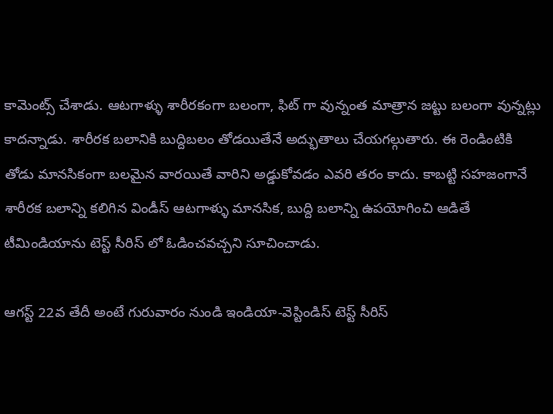కామెంట్స్ చేశాడు. ఆటగాళ్ళు శారీరకంగా బలంగా, ఫిట్ గా వున్నంత మాత్రాన జట్టు బలంగా వున్నట్లు కాదన్నాడు. శారీరక బలానికి బుద్దిబలం తోడయితేనే అద్భుతాలు చేయగల్గుతారు. ఈ రెండింటికి తోడు మానసికంగా బలమైన వారయితే వారిని అడ్డుకోవడం ఎవరి తరం కాదు. కాబట్టి సహజంగానే శారీరక బలాన్ని కలిగిన విండీస్ ఆటగాళ్ళు మానసిక, బుద్ది బలాన్ని ఉపయోగించి ఆడితే టీమిండియాను టెస్ట్ సీరిస్ లో ఓడించవచ్చని సూచించాడు.

ఆగస్ట్ 22వ తేదీ అంటే గురువారం నుండి ఇండియా-వెస్టిండిస్ టెస్ట్ సీరిస్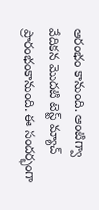ఆరంభం కానుంది. ఆంటిగ్వా వేదికన మొదటి టెస్ట్ మ్యాచ్ ప్రారంభంకానుంది. ఈ సందర్భంగా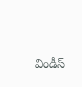విండీస్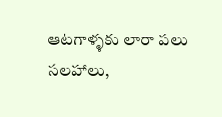ఆటగాళ్ళకు లారా పలు సలహాలు,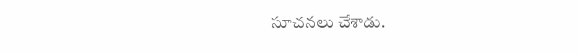సూచనలు చేశాడు.